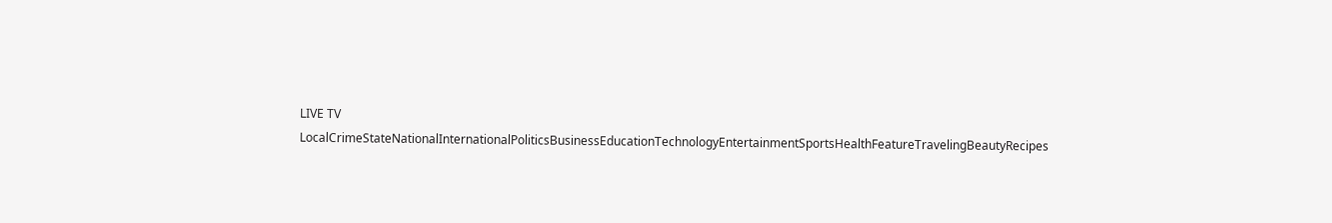LIVE TV LocalCrimeStateNationalInternationalPoliticsBusinessEducationTechnologyEntertainmentSportsHealthFeatureTravelingBeautyRecipes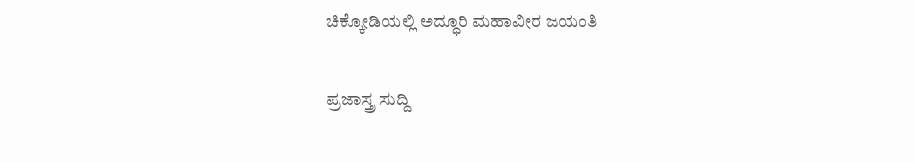ಚಿಕ್ಕೋಡಿಯಲ್ಲಿ ಅದ್ಧೂರಿ ಮಹಾವೀರ ಜಯಂತಿ

ಪ್ರಜಾಸ್ತ್ರ ಸುದ್ದಿ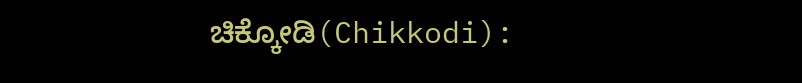ಚಿಕ್ಕೋಡಿ(Chikkodi):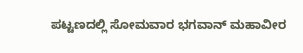ಪಟ್ಟಣದಲ್ಲಿ ಸೋಮವಾರ ಭಗವಾನ್ ಮಹಾವೀರ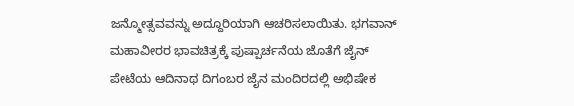ಜನ್ಮೋತ್ಸವವನ್ನು ಅದ್ದೂರಿಯಾಗಿ ಆಚರಿಸಲಾಯಿತು. ಭಗವಾನ್ ಮಹಾವೀರರ ಭಾವಚಿತ್ರಕ್ಕೆ ಪುಷ್ಪಾರ್ಚನೆಯ ಜೊತೆಗೆ ಜೈನ್ ಪೇಟೆಯ ಆದಿನಾಥ ದಿಗಂಬರ ಜೈನ ಮಂದಿರದಲ್ಲಿ ಅಭಿಷೇಕ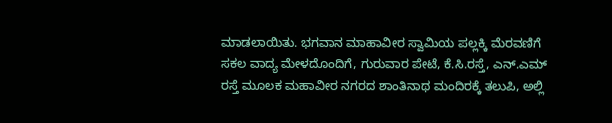ಮಾಡಲಾಯಿತು. ಭಗವಾನ ಮಾಹಾವೀರ ಸ್ವಾಮಿಯ ಪಲ್ಲಕ್ಕಿ ಮೆರವಣಿಗೆ ಸಕಲ ವಾದ್ಯ ಮೇಳದೊಂದಿಗೆ, ಗುರುವಾರ ಪೇಟೆ, ಕೆ.ಸಿ.ರಸ್ತೆ, ಎನ್.ಎಮ್ ರಸ್ತೆ ಮೂಲಕ ಮಹಾವೀರ ನಗರದ ಶಾಂತಿನಾಥ ಮಂದಿರಕ್ಕೆ ತಲುಪಿ, ಅಲ್ಲಿ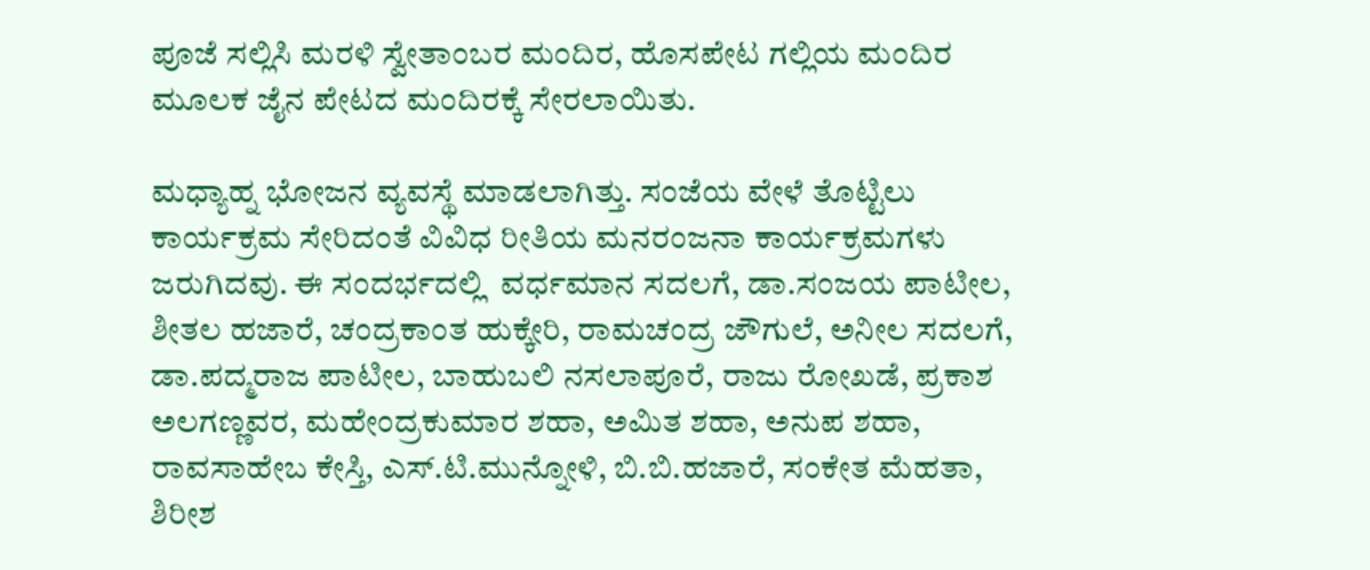ಪೂಜೆ ಸಲ್ಲಿಸಿ ಮರಳಿ ಸ್ವೇತಾಂಬರ ಮಂದಿರ, ಹೊಸಪೇಟ ಗಲ್ಲಿಯ ಮಂದಿರ ಮೂಲಕ ಜೈನ ಪೇಟದ ಮಂದಿರಕ್ಕೆ ಸೇರಲಾಯಿತು.

ಮಧ್ಯಾಹ್ನ ಭೋಜನ ವ್ಯವಸ್ಥೆ ಮಾಡಲಾಗಿತ್ತು. ಸಂಜೆಯ ವೇಳೆ ತೊಟ್ಟಿಲು ಕಾರ್ಯಕ್ರಮ ಸೇರಿದಂತೆ ವಿವಿಧ ರೀತಿಯ ಮನರಂಜನಾ ಕಾರ್ಯಕ್ರಮಗಳು ಜರುಗಿದವು. ಈ ಸಂದರ್ಭದಲ್ಲಿ  ವರ್ಧಮಾನ ಸದಲಗೆ, ಡಾ.ಸಂಜಯ ಪಾಟೀಲ, ಶೀತಲ ಹಜಾರೆ, ಚಂದ್ರಕಾಂತ ಹುಕ್ಕೇರಿ, ರಾಮಚಂದ್ರ ಜೌಗುಲೆ, ಅನೀಲ ಸದಲಗೆ, ಡಾ.ಪದ್ಮರಾಜ ಪಾಟೀಲ, ಬಾಹುಬಲಿ ನಸಲಾಪೂರೆ, ರಾಜು ರೋಖಡೆ, ಪ್ರಕಾಶ ಅಲಗಣ್ಣವರ, ಮಹೇಂದ್ರಕುಮಾರ ಶಹಾ, ಅಮಿತ ಶಹಾ, ಅನುಪ ಶಹಾ, ರಾವಸಾಹೇಬ ಕೇಸ್ತಿ, ಎಸ್.ಟಿ.ಮುನ್ನೋಳಿ, ಬಿ.ಬಿ.ಹಜಾರೆ, ಸಂಕೇತ ಮೆಹತಾ, ಶಿರೀಶ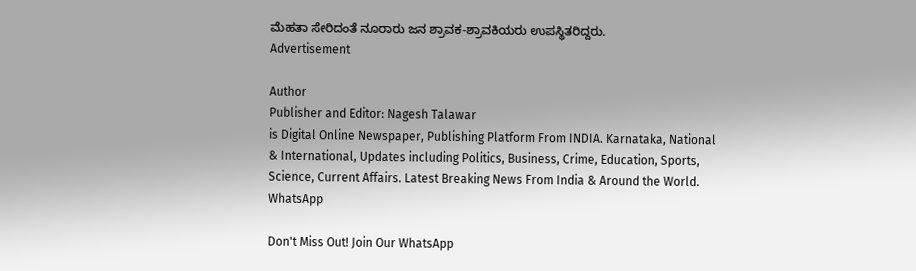ಮೆಹತಾ ಸೇರಿದಂತೆ ನೂರಾರು ಜನ ಶ್ರಾವಕ-ಶ್ರಾವಕಿಯರು ಉಪಸ್ಥಿತರಿದ್ದರು.
Advertisement

Author
Publisher and Editor: Nagesh Talawar
is Digital Online Newspaper, Publishing Platform From INDIA. Karnataka, National & International, Updates including Politics, Business, Crime, Education, Sports, Science, Current Affairs. Latest Breaking News From India & Around the World.
WhatsApp

Don't Miss Out! Join Our WhatsApp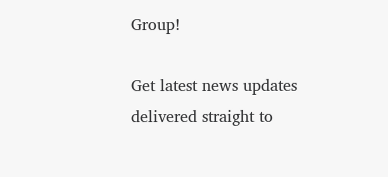Group!

Get latest news updates delivered straight to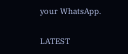your WhatsApp.

LATEST